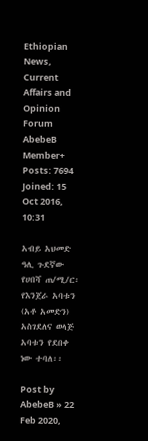Ethiopian News, Current Affairs and Opinion Forum
AbebeB
Member+
Posts: 7694
Joined: 15 Oct 2016, 10:31

አብይ አህመድ ዓሊ ጉደኛው የሀበሻ ጠ/ሚ/ር፡ የእንጀራ አባቱን (አቶ አመድን) አስገደለና ወላጅ አባቱን የደበቀ ነው ተባለ፡፡

Post by AbebeB » 22 Feb 2020,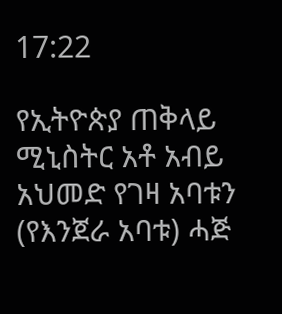17:22

የኢትዮጵያ ጠቅላይ ሚኒስትር አቶ አብይ አህመድ የገዛ አባቱን (የእንጀራ አባቱ) ሓጅ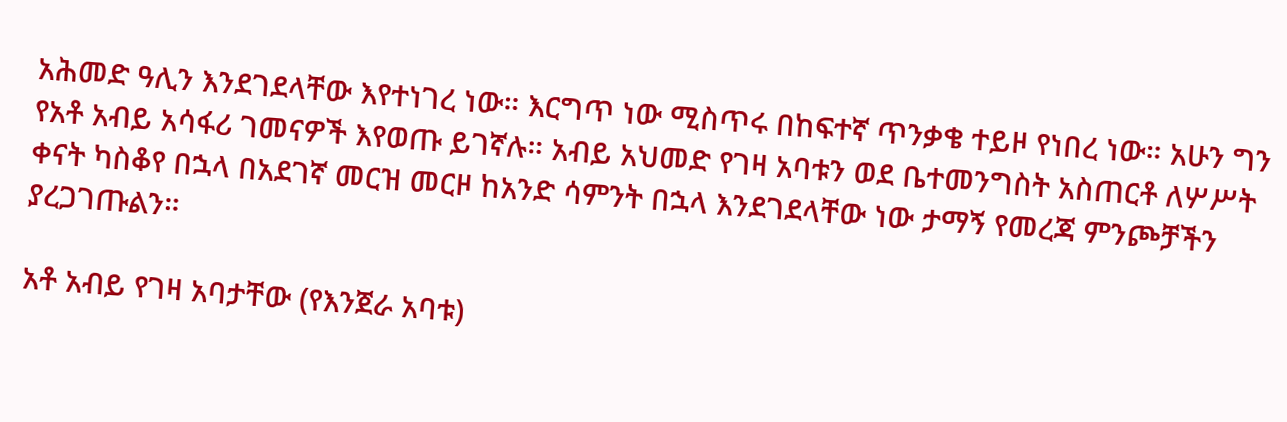አሕመድ ዓሊን እንደገደላቸው እየተነገረ ነው። እርግጥ ነው ሚስጥሩ በከፍተኛ ጥንቃቄ ተይዞ የነበረ ነው። አሁን ግን የአቶ አብይ አሳፋሪ ገመናዎች እየወጡ ይገኛሉ። አብይ አህመድ የገዛ አባቱን ወደ ቤተመንግስት አስጠርቶ ለሦሥት ቀናት ካስቆየ በኋላ በአደገኛ መርዝ መርዞ ከአንድ ሳምንት በኋላ እንደገደላቸው ነው ታማኝ የመረጃ ምንጮቻችን ያረጋገጡልን።

አቶ አብይ የገዛ አባታቸው (የእንጀራ አባቱ)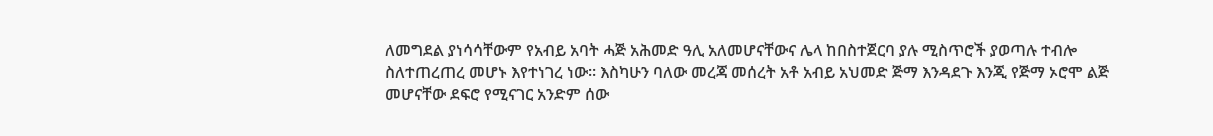ለመግደል ያነሳሳቸውም የአብይ አባት ሓጅ አሕመድ ዓሊ አለመሆናቸውና ሌላ ከበስተጀርባ ያሉ ሚስጥሮች ያወጣሉ ተብሎ ስለተጠረጠረ መሆኑ እየተነገረ ነው። እስካሁን ባለው መረጃ መሰረት አቶ አብይ አህመድ ጅማ እንዳደጉ እንጂ የጅማ ኦሮሞ ልጅ መሆናቸው ደፍሮ የሚናገር አንድም ሰው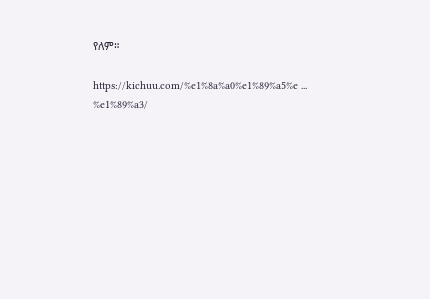የለም።

https://kichuu.com/%e1%8a%a0%e1%89%a5%e ... %e1%89%a3/